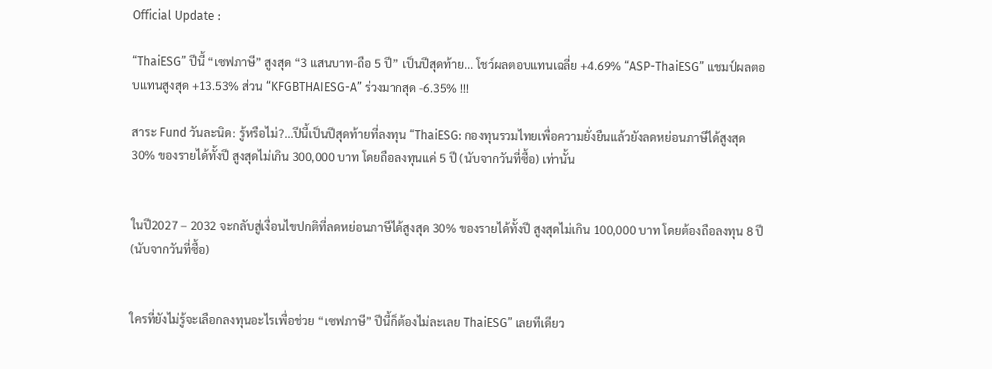Official Update :

“ThaiESG” ปีนี้ “เซฟภาษี” สูงสุด “3 แสนบาท-ถือ 5 ปี” เป็นปีสุดท้าย... โชว์ผลตอบแทนเฉลี่ย +4.69% “ASP-ThaiESG” แชมป์ผลตอบแทนสูงสุด +13.53% ส่วน “KFGBTHAIESG-A” ร่วงมากสุด -6.35% !!!

สาระ Fund วันละนิด: รู้หรือไม่?...ปีนี้เป็นปีสุดท้ายที่ลงทุน “ThaiESG: กองทุนรวมไทยเพื่อความยั่งยืนแล้วยังลดหย่อนภาษีได้สูงสุด 30% ของรายได้ทั้งปี สูงสุดไม่เกิน 300,000 บาท โดยถือลงทุนแค่ 5 ปี (นับจากวันที่ซื้อ) เท่านั้น


ในปี2027 – 2032 จะกลับสู่เงื่อนไขปกติที่ลดหย่อนภาษีได้สูงสุด 30% ของรายได้ทั้งปี สูงสุดไม่เกิน 100,000 บาท โดยต้องถือลงทุน 8 ปี (นับจากวันที่ซื้อ)


ใครที่ยังไม่รู้จะเลือกลงทุนอะไรเพื่อช่วย “เซฟภาษี” ปีนี้ก็ต้องไม่ละเลย ThaiESG” เลยทีเดียว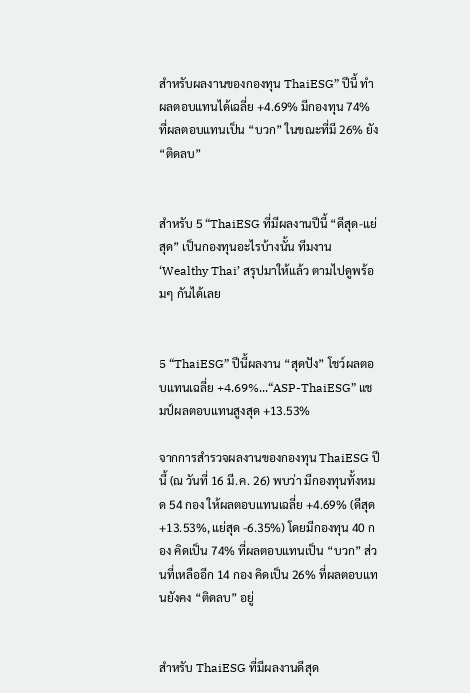สำหรับผลงานของกองทุน ThaiESG” ปีนี้ ทำผลตอบแทนได้เฉลี่ย +4.69% มีกองทุน 74% ที่ผลตอบแทนเป็น “บวก” ในขณะที่มี 26% ยัง “ติดลบ”


สำหรับ 5 “ThaiESG ที่มีผลงานปีนี้ “ดีสุด-แย่สุด” เป็นกองทุนอะไรบ้างนั้น ทีมงาน ‘Wealthy Thai’ สรุปมาให้แล้ว ตามไปดูพร้อมๆ กันได้เลย


5 “ThaiESG” ปีนี้ผลงาน “สุดปัง” โชว์ผลตอบแทนเฉลี่ย +4.69%...“ASP-ThaiESG” แชมป์ผลตอบแทนสูงสุด +13.53%

จากการสำรวจผลงานของกองทุน ThaiESG ปีนี้ (ณ วันที่ 16 มี.ค. 26) พบว่า มีกองทุนทั้งหมด 54 กอง ให้ผลตอบแทนเฉลี่ย +4.69% (ดีสุด +13.53%, แย่สุด -6.35%) โดยมีกองทุน 40 กอง คิดเป็น 74% ที่ผลตอบแทนเป็น “บวก” ส่วนที่เหลืออีก 14 กอง คิดเป็น 26% ที่ผลตอบแทนยังคง “ติดลบ” อยู่


สำหรับ ThaiESG ที่มีผลงานดีสุด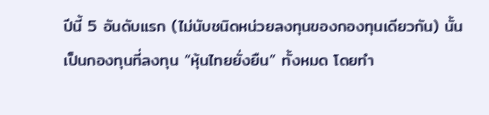ปีนี้ 5 อันดับแรก (ไม่นับชนิดหน่วยลงทุนของกองทุนเดียวกัน) นั้น เป็นกองทุนที่ลงทุน “หุ้นไทยยั่งยืน” ทั้งหมด โดยทำ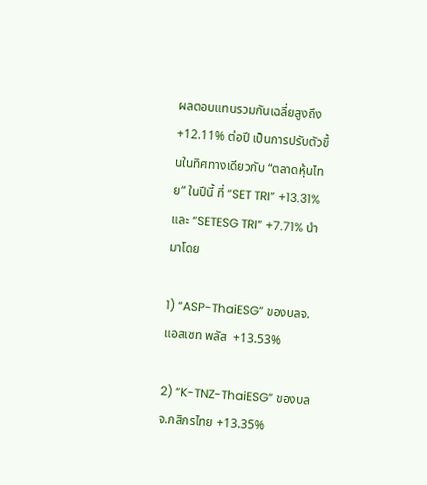ผลตอบแทนรวมกันเฉลี่ยสูงถึง +12.11% ต่อปี เป็นการปรับตัวขึ้นในทิศทางเดียวกับ “ตลาดหุ้นไทย” ในปีนี้ ที่ “SET TRI” +13.31% และ “SETESG TRI” +7.71% นำมาโดย

1) “ASP-ThaiESG” ของบลจ.แอสเซท พลัส  +13.53%

2) “K-TNZ-ThaiESG” ของบลจ.กสิกรไทย +13.35%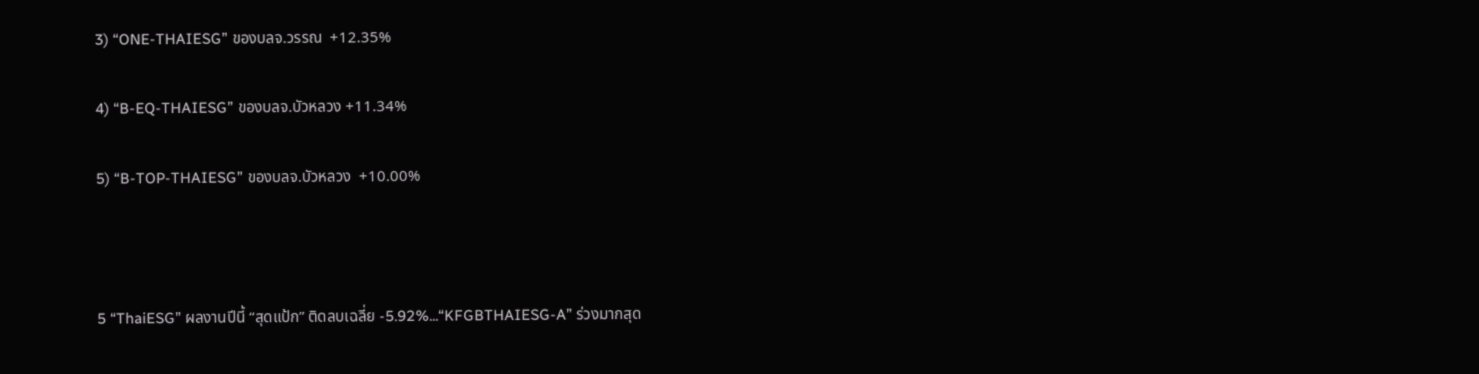3) “ONE-THAIESG” ของบลจ.วรรณ  +12.35%

4) “B-EQ-THAIESG” ของบลจ.บัวหลวง +11.34%

5) “B-TOP-THAIESG” ของบลจ.บัวหลวง  +10.00%



5 “ThaiESG” ผลงานปีนี้ “สุดแป้ก” ติดลบเฉลี่ย -5.92%...“KFGBTHAIESG-A” ร่วงมากสุด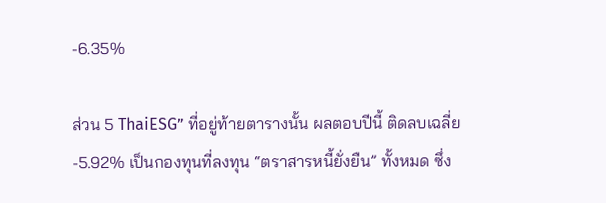-6.35%

ส่วน 5 ThaiESG” ที่อยู่ท้ายตารางนั้น ผลตอบปีนี้ ติดลบเฉลี่ย -5.92% เป็นกองทุนที่ลงทุน “ตราสารหนี้ยั่งยืน” ทั้งหมด ซึ่ง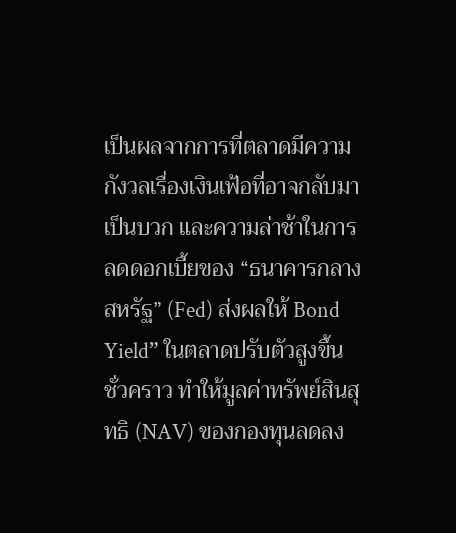เป็นผลจากการที่ตลาดมีความกังวลเรื่องเงินเฟ้อที่อาจกลับมาเป็นบวก และความล่าช้าในการลดดอกเบี้ยของ “ธนาคารกลางสหรัฐ” (Fed) ส่งผลให้ Bond Yield” ในตลาดปรับตัวสูงขึ้นชั่วคราว ทำให้มูลค่าทรัพย์สินสุทธิ (NAV) ของกองทุนลดลง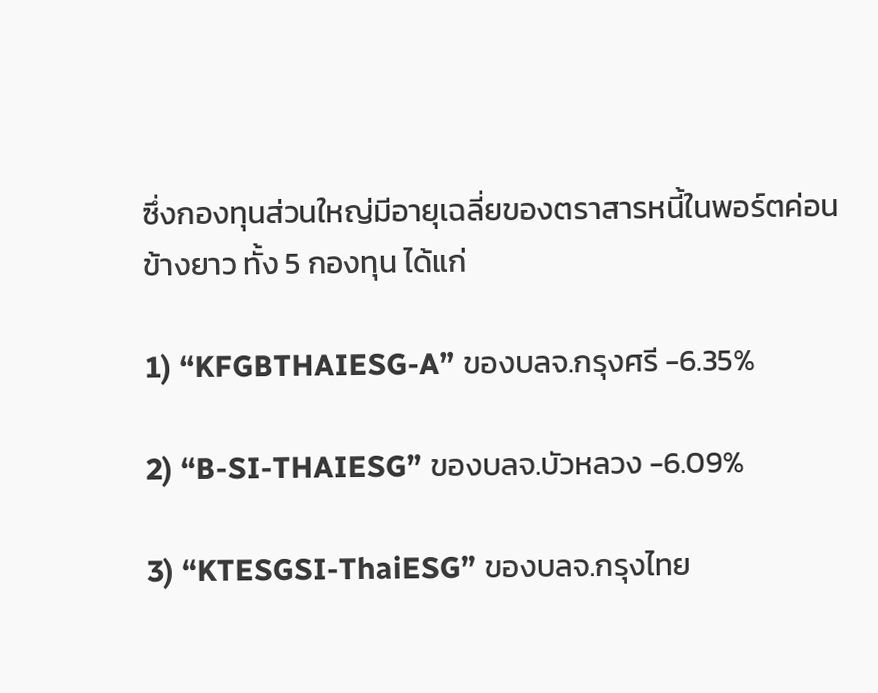ซึ่งกองทุนส่วนใหญ่มีอายุเฉลี่ยของตราสารหนี้ในพอร์ตค่อนข้างยาว ทั้ง 5 กองทุน ได้แก่

1) “KFGBTHAIESG-A” ของบลจ.กรุงศรี -6.35%

2) “B-SI-THAIESG” ของบลจ.บัวหลวง -6.09%

3) “KTESGSI-ThaiESG” ของบลจ.กรุงไทย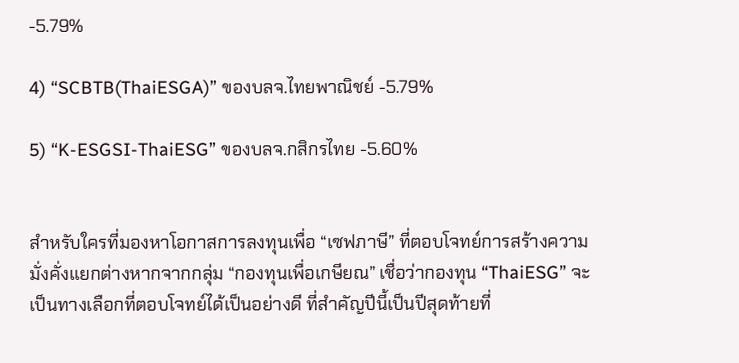-5.79%

4) “SCBTB(ThaiESGA)” ของบลจ.ไทยพาณิชย์ -5.79%

5) “K-ESGSI-ThaiESG” ของบลจ.กสิกรไทย -5.60%


สำหรับใครที่มองหาโอกาสการลงทุนเพื่อ “เซฟภาษี” ที่ตอบโจทย์การสร้างความมั่งคั่งแยกต่างหากจากกลุ่ม “กองทุนเพื่อเกษียณ” เชื่อว่ากองทุน “ThaiESG” จะเป็นทางเลือกที่ตอบโจทย์ได้เป็นอย่างดี ที่สำคัญปีนี้เป็นปีสุดท้ายที่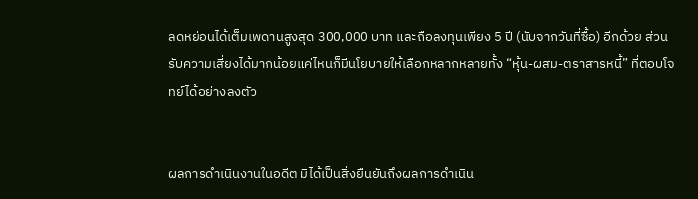ลดหย่อนได้เต็มเพดานสูงสุด 300,000 บาท และถือลงทุนเพียง 5 ปี (นับจากวันที่ซื้อ) อีกด้วย ส่วนรับความเสี่ยงได้มากน้อยแค่ไหนก็มีนโยบายให้เลือกหลากหลายทั้ง “หุ้น-ผสม-ตราสารหนี้” ที่ตอบโจทย์ได้อย่างลงตัว


ผลการดำเนินงานในอดีต มิได้เป็นสิ่งยืนยันถึงผลการดำเนิน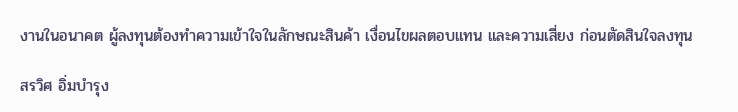งานในอนาคต ผู้ลงทุนต้องทำความเข้าใจในลักษณะสินค้า เงื่อนไขผลตอบแทน และความเสี่ยง ก่อนตัดสินใจลงทุน

สรวิศ อิ่มบำรุง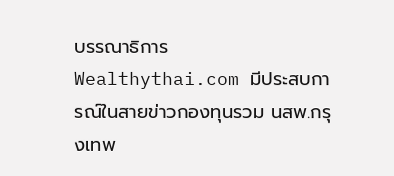บรรณาธิการ Wealthythai.com มีประสบการณ์ในสายข่าวกองทุนรวม นสพ.กรุงเทพ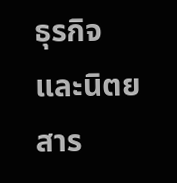ธุรกิจ และนิตยสาร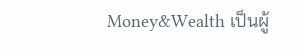Money&Wealth เป็นผู้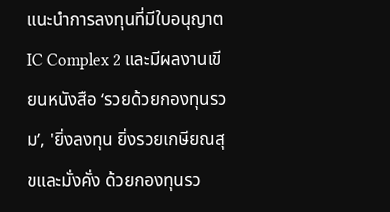แนะนำการลงทุนที่มีใบอนุญาต IC Complex 2 และมีผลงานเขียนหนังสือ ‘รวยด้วยกองทุนรวม’, 'ยิ่งลงทุน ยิ่งรวยเกษียณสุขและมั่งคั่ง ด้วยกองทุนรว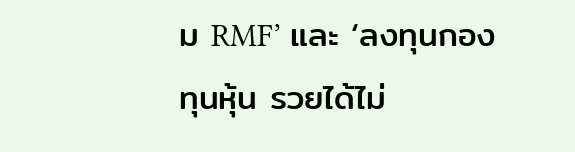ม RMF’ และ ‘ลงทุนกองทุนหุ้น รวยได้ไม่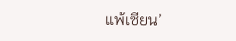แพ้เซียน’